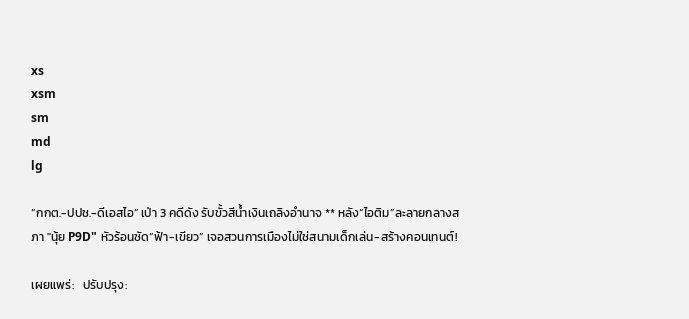xs
xsm
sm
md
lg

“กกต.-ปปช.-ดีเอสไอ” เป่า 3 คดีดัง รับขั้วสีน้ำเงินเถลิงอำนาจ ** หลัง“ไอติม”ละลายกลางสภา "นุ้ย P9D" หัวร้อนซัด“ฟ้า-เขียว” เจอสวนการเมืองไม่ใช่สนามเด็กเล่น-สร้างคอนเทนต์!

เผยแพร่:   ปรับปรุง: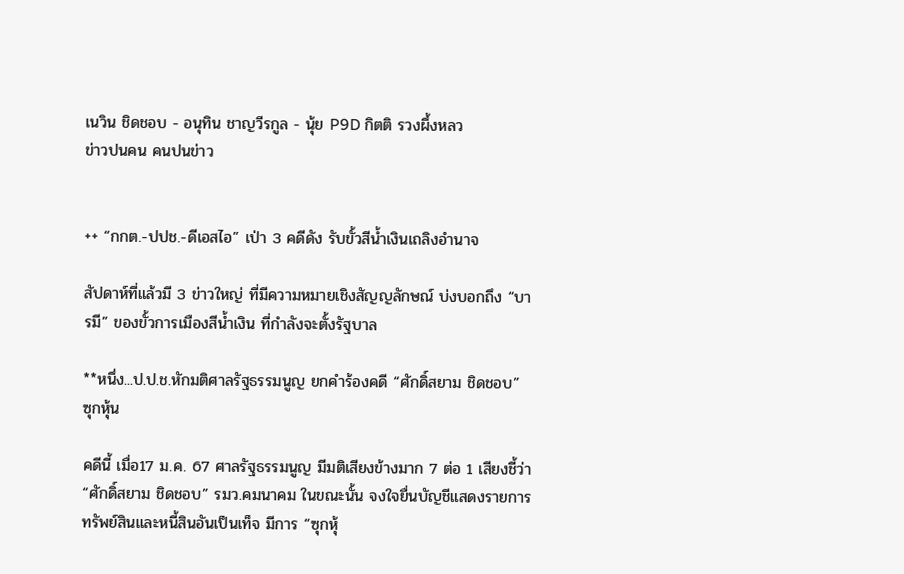เนวิน ชิดชอบ - อนุทิน ชาญวีรกูล - นุ้ย P9D กิตติ รวงผึ้งหลว
ข่าวปนคน คนปนข่าว


++ “กกต.-ปปช.-ดีเอสไอ” เป่า 3 คดีดัง รับขั้วสีน้ำเงินเถลิงอำนาจ

สัปดาห์ที่แล้วมี 3 ข่าวใหญ่ ที่มีความหมายเชิงสัญญลักษณ์ บ่งบอกถึง “บารมี” ของขั้วการเมืองสีน้ำเงิน ที่กำลังจะตั้งรัฐบาล

**หนึ่ง...ป.ป.ช.หักมติศาลรัฐธรรมนูญ ยกคำร้องคดี “ศักดิ์สยาม ชิดชอบ” ซุกหุ้น

คดีนี้ เมื่อ17 ม.ค. 67 ศาลรัฐธรรมนูญ มีมติเสียงข้างมาก 7 ต่อ 1 เสียงชี้ว่า “ศักดิ์สยาม ชิดชอบ” รมว.คมนาคม ในขณะนั้น จงใจยื่นบัญชีแสดงรายการทรัพย์สินและหนี้สินอันเป็นเท็จ มีการ “ซุกหุ้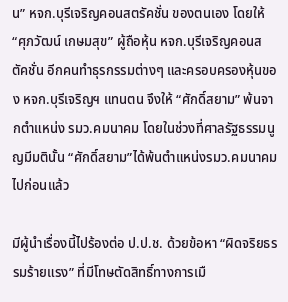น” หจก.บุรีเจริญคอนสตรัคชั่น ของตนเอง โดยให้ “ศุภวัฒน์ เกษมสุข” ผู้ถือหุ้น หจก.บุรีเจริญคอนสตัคชั่น อีกคนทำธุรกรรมต่างๆ และครอบครองหุ้นของ หจก.บุรีเจริญฯ แทนตน จึงให้ “ศักดิ์สยาม” พ้นจากตำแหน่ง รมว.คมนาคม โดยในช่วงที่ศาลรัฐธรรมนูญมีมตินั้น “ศักดิ์สยาม”ได้พ้นตำแหน่งรมว.คมนาคม ไปก่อนแล้ว

มีผู้นำเรื่องนี้ไปร้องต่อ ป.ป.ช. ด้วยข้อหา “ผิดจริยธรรมร้ายแรง” ที่มีโทษตัดสิทธิ์ทางการเมื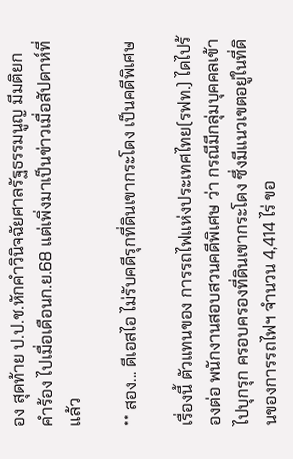อง สุดท้าย ป.ป.ช.หักคำวินิจฉัยศาลรัฐธรรมนูญ มีมติยกคำร้อง ไปเมื่อเดือนก.ย.68 แต่เพิ่งมาเป็นข่าวเมื่อสัปดาห์ที่แล้ว

** สอง... ดีเอสไอ ไม่รับคดีรุกที่ดินเขากระโดง เป็นคดีพิเศษ

เรื่องนี้ ตัวแทนของ การรถไฟแห่งประเทศไทย(รฟท.) ไดไปร้องต่อ พนักงานสอบสวนคดีพิเศษ ว่า กรณีมีกลุ่มบุคคลเข้าไปบุกรุก ครอบครองที่ดินเขากระโดง ซึ่งมีแนวเขตอยู่ในที่ดินของการรถไฟฯ จำนวน 4,414 ไร่ ขอ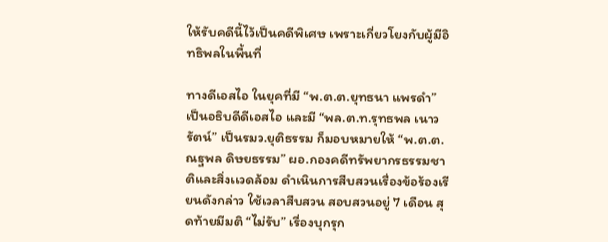ให้รับคดีนี้ไว้เป็นคดีพิเศษ เพราะเกี่ยวโยงกับผู้มีอิทธิพลในพื้นที่

ทางดีเอสไอ ในยุคที่มี “พ.ต.ต.ยุทธนา แพรดำ” เป็นอธิบดีดีเอสไอ และมี “พล.ต.ท.รุทธพล เนาวรัตน์” เป็นรมว.ยุติธรรม ก็มอบหมายให้ “พ.ต.ต.ณฐพล ดิษยธรรม” ผอ.กองคดีทรัพยากรธรรมชาติและสิ่งเเวดล้อม ดำเนินการสืบสวนเรื่องข้อร้องเรียนดังกล่าว ใช้เวลาสืบสวน สอบสวนอยู่ 7 เดือน สุดท้ายมีมติ “ไม่รับ” เรื่องบุกรุก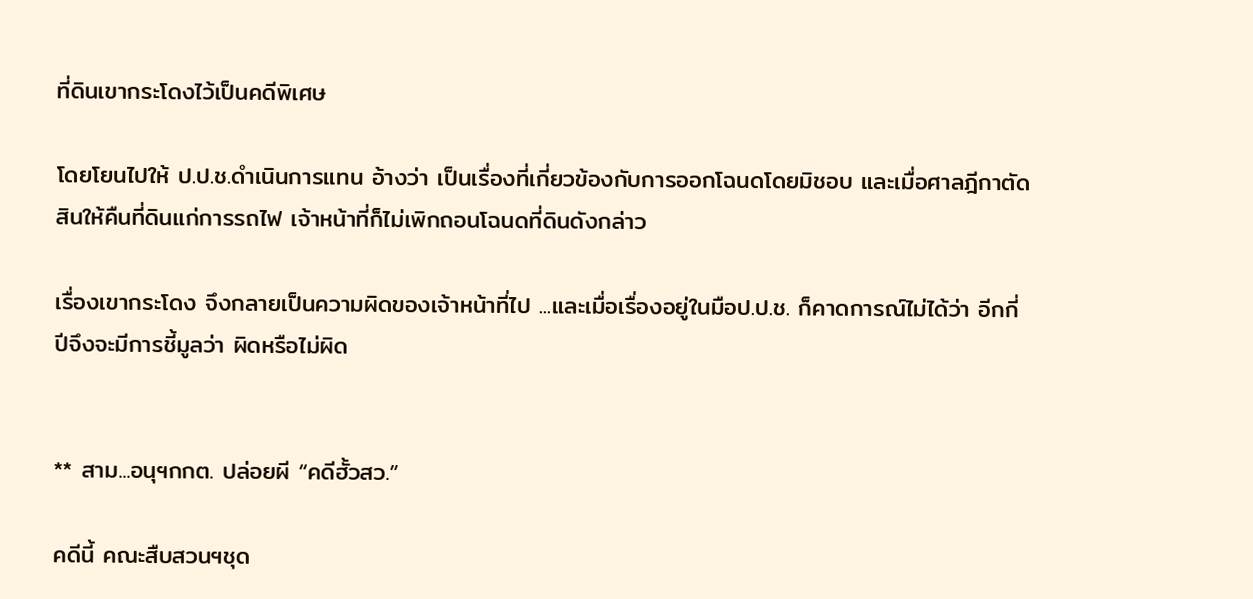ที่ดินเขากระโดงไว้เป็นคดีพิเศษ

โดยโยนไปให้ ป.ป.ช.ดำเนินการแทน อ้างว่า เป็นเรื่องที่เกี่ยวข้องกับการออกโฉนดโดยมิชอบ และเมื่อศาลฎีกาตัดสินให้คืนที่ดินแก่การรถไฟ เจ้าหน้าที่ก็ไม่เพิกถอนโฉนดที่ดินดังกล่าว

เรื่องเขากระโดง จึงกลายเป็นความผิดของเจ้าหน้าที่ไป ...และเมื่อเรื่องอยู่ในมือป.ป.ช. ก็คาดการณ์ไม่ได้ว่า อีกกี่ปีจึงจะมีการชี้มูลว่า ผิดหรือไม่ผิด


** สาม...อนุฯกกต. ปล่อยผี “คดีฮั้วสว.”

คดีนี้ คณะสืบสวนฯชุด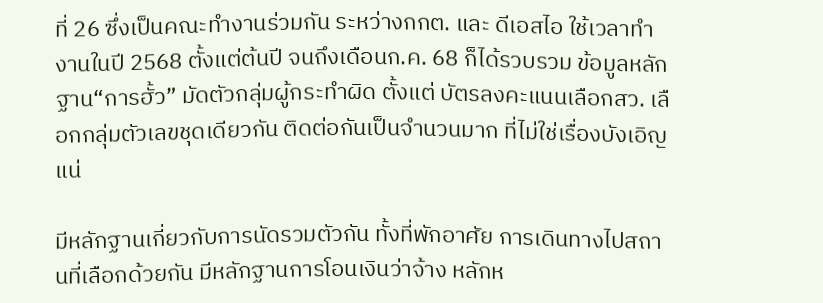ที่ 26 ซึ่งเป็นคณะทำงานร่วมกัน ระหว่างกกต. และ ดีเอสไอ ใช้เวลาทำงานในปี 2568 ตั้งแต่ต้นปี จนถึงเดือนก.ค. 68 ก็ได้รวบรวม ข้อมูลหลักฐาน“การฮั้ว” มัดตัวกลุ่มผู้กระทำผิด ตั้งแต่ บัตรลงคะแนนเลือกสว. เลือกกลุ่มตัวเลขชุดเดียวกัน ติดต่อกันเป็นจำนวนมาก ที่ไม่ใช่เรื่องบังเอิญแน่

มีหลักฐานเกี่ยวกับการนัดรวมตัวกัน ทั้งที่พักอาศัย การเดินทางไปสถานที่เลือกด้วยกัน มีหลักฐานการโอนเงินว่าจ้าง หลักห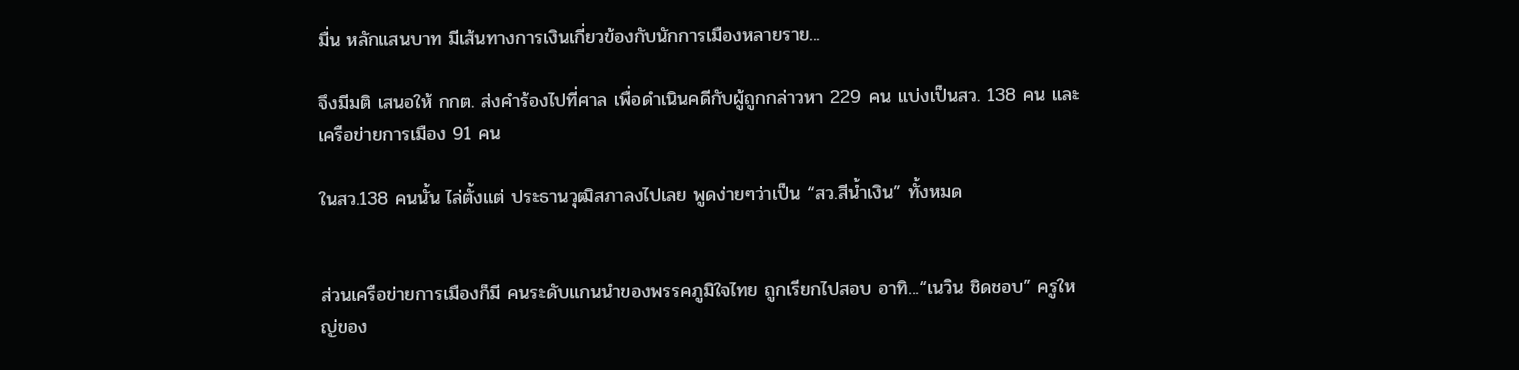มื่น หลักแสนบาท มีเส้นทางการเงินเกี่ยวข้องกับนักการเมืองหลายราย...

จึงมีมติ เสนอให้ กกต. ส่งคำร้องไปที่ศาล เพื่อดำเนินคดีกับผู้ถูกกล่าวหา 229 คน แบ่งเป็นสว. 138 คน และเครือข่ายการเมือง 91 คน

ในสว.138 คนนั้น ไล่ตั้งแต่ ประธานวุฒิสภาลงไปเลย พูดง่ายๆว่าเป็น “สว.สีน้ำเงิน” ทั้งหมด


ส่วนเครือข่ายการเมืองก็มี คนระดับแกนนำของพรรคภูมิใจไทย ถูกเรียกไปสอบ อาทิ...“เนวิน ชิดชอบ” ครูใหญ่ของ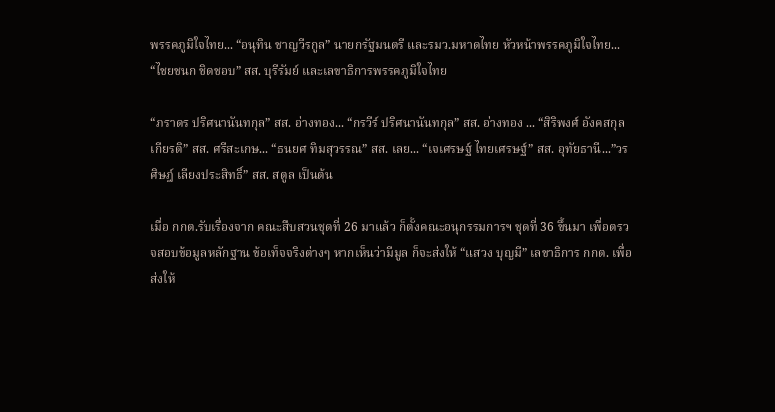พรรคภูมิใจไทย... “อนุทิน ชาญวีรกูล” นายกรัฐมนตรี และรมว.มหาดไทย หัวหน้าพรรคภูมิใจไทย... “ไชยชนก ชิดชอบ” สส. บุรีรัมย์ และเลขาธิการพรรคภูมิใจไทย

“ภราดร ปริศนานันทกุล” สส. อ่างทอง... “กรวีร์ ปริศนานันทกุล” สส. อ่างทอง ... “สิริพงศ์ อังคสกุลเกียรติ” สส. ศรีสะเกษ... “ธนยศ ทิมสุวรรณ” สส. เลย... “เจเศรษฐ์ ไทยเศรษฐ์” สส. อุทัยธานี...”วรศิษฎ์ เลียงประสิทธิ์” สส. สตูล เป็นต้น

เมื่อ กกต.รับเรื่องจาก คณะสืบสวนชุดที่ 26 มาแล้ว ก็ตั้งคณะอนุกรรมการฯ ชุดที่ 36 ขึ้นมา เพื่อตรวจสอบข้อมูลหลักฐาน ข้อเท็จจริงต่างๆ หากเห็นว่ามีมูล ก็จะส่งให้ “แสวง บุญมี” เลขาธิการ กกต. เพื่อส่งให้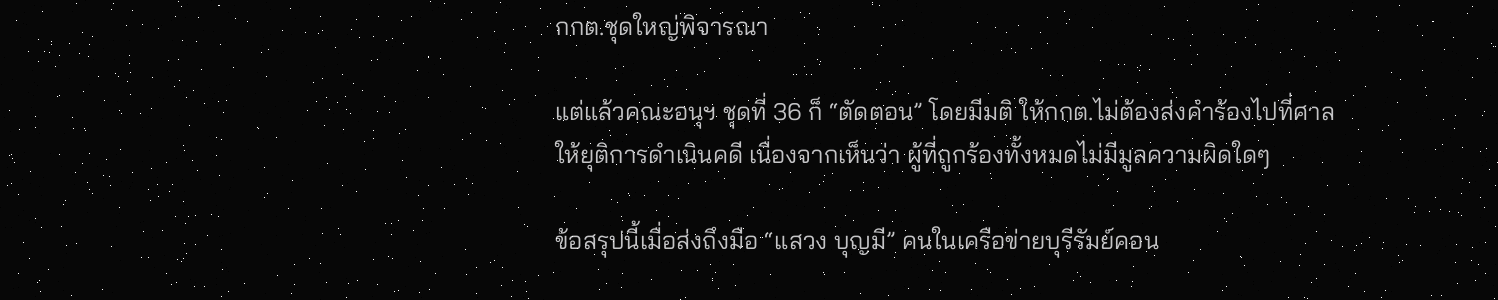กกต.ชุดใหญ่พิจารณา

แต่แล้วคณะอนุฯ ชุดที่ 36 ก็ “ตัดตอน” โดยมีมติ ให้กกต.ไม่ต้องส่งคำร้องไปที่ศาล ให้ยุติการดำเนินคดี เนื่องจากเห็นว่า ผู้ที่ถูกร้องทั้งหมดไม่มีมูลความผิดใดๆ

ข้อสรุปนี้เมื่อส่งถึงมือ “แสวง บุญมี” คนในเครือข่ายบุรีรัมย์คอน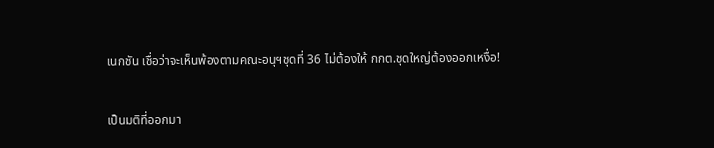เนกชัน เชื่อว่าจะเห็นพ้องตามคณะอนุฯชุดที่ 36 ไม่ต้องให้ กกต.ชุดใหญ่ต้องออกเหงื่อ!

เป็นมติที่ออกมา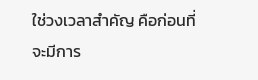ใช่วงเวลาสำคัญ คือก่อนที่ จะมีการ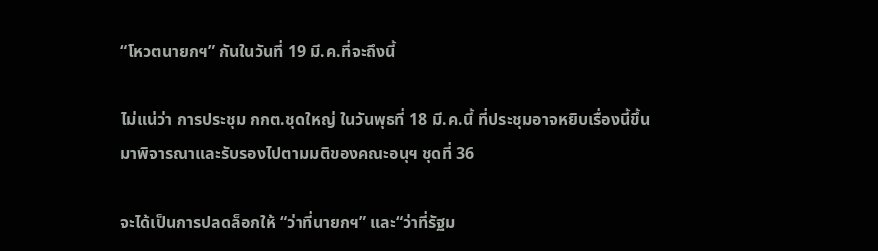“โหวตนายกฯ” กันในวันที่ 19 มี.ค.ที่จะถึงนี้

ไม่แน่ว่า การประชุม กกต.ชุดใหญ่ ในวันพุธที่ 18 มี.ค.นี้ ที่ประชุมอาจหยิบเรื่องนี้ขึ้นมาพิจารณาและรับรองไปตามมติของคณะอนุฯ ชุดที่ 36

จะได้เป็นการปลดล็อกให้ “ว่าที่นายกฯ” และ“ว่าที่รัฐม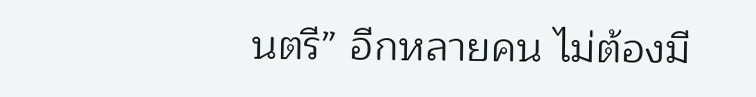นตรี” อีกหลายคน ไม่ต้องมี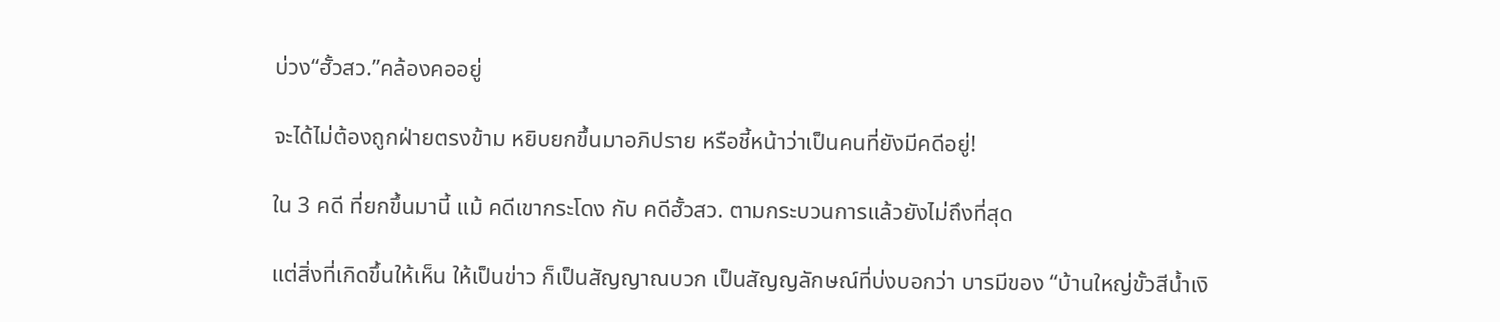บ่วง“ฮั้วสว.”คล้องคออยู่

จะได้ไม่ต้องถูกฝ่ายตรงข้าม หยิบยกขึ้นมาอภิปราย หรือชี้หน้าว่าเป็นคนที่ยังมีคดีอยู่!

ใน 3 คดี ที่ยกขึ้นมานี้ แม้ คดีเขากระโดง กับ คดีฮั้วสว. ตามกระบวนการแล้วยังไม่ถึงที่สุด

แต่สิ่งที่เกิดขึ้นให้เห็น ให้เป็นข่าว ก็เป็นสัญญาณบวก เป็นสัญญลักษณ์ที่บ่งบอกว่า บารมีของ “บ้านใหญ่ขั้วสีน้ำเงิ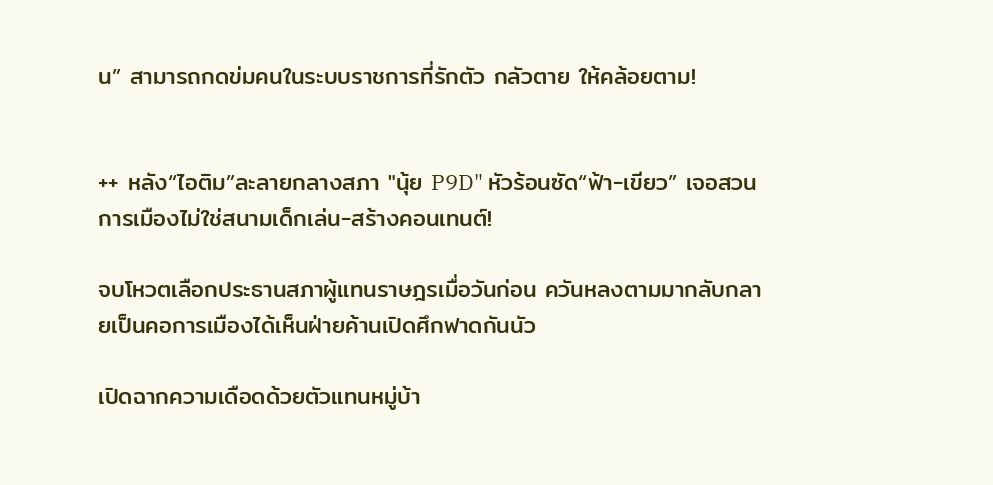น” สามารถกดข่มคนในระบบราชการที่รักตัว กลัวตาย ให้คล้อยตาม!


++ หลัง“ไอติม”ละลายกลางสภา "นุ้ย P9D" หัวร้อนซัด“ฟ้า-เขียว” เจอสวนการเมืองไม่ใช่สนามเด็กเล่น-สร้างคอนเทนต์!

จบโหวตเลือกประธานสภาผู้แทนราษฎรเมื่อวันก่อน ควันหลงตามมากลับกลายเป็นคอการเมืองได้เห็นฝ่ายค้านเปิดศึกฟาดกันนัว

เปิดฉากความเดือดด้วยตัวแทนหมู่บ้า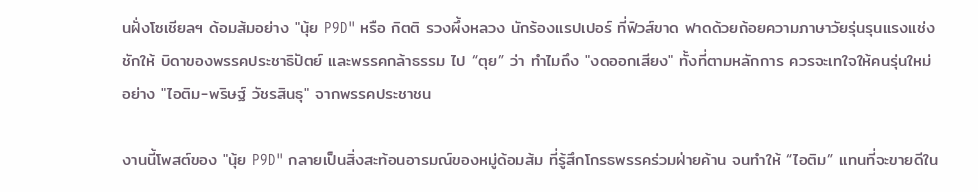นฝั่งโซเชียลฯ ด้อมส้มอย่าง "นุ้ย P9D" หรือ กิตติ รวงผึ้งหลวง นักร้องแรปเปอร์ ที่ฟิวส์ขาด ฟาดด้วยถ้อยความภาษาวัยรุ่นรุนแรงแช่งชักให้ บิดาของพรรคประชาธิปัตย์ และพรรคกล้าธรรม ไป “ตุย” ว่า ทำไมถึง "งดออกเสียง" ทั้งที่ตามหลักการ ควรจะเทใจให้คนรุ่นใหม่อย่าง "ไอติม-พริษฐ์ วัชรสินธุ" จากพรรคประชาชน

งานนี้โพสต์ของ "นุ้ย P9D" กลายเป็นสิ่งสะท้อนอารมณ์ของหมู่ด้อมส้ม ที่รู้สึกโกรธพรรคร่วมฝ่ายค้าน จนทำให้ “ไอติม” แทนที่จะขายดีใน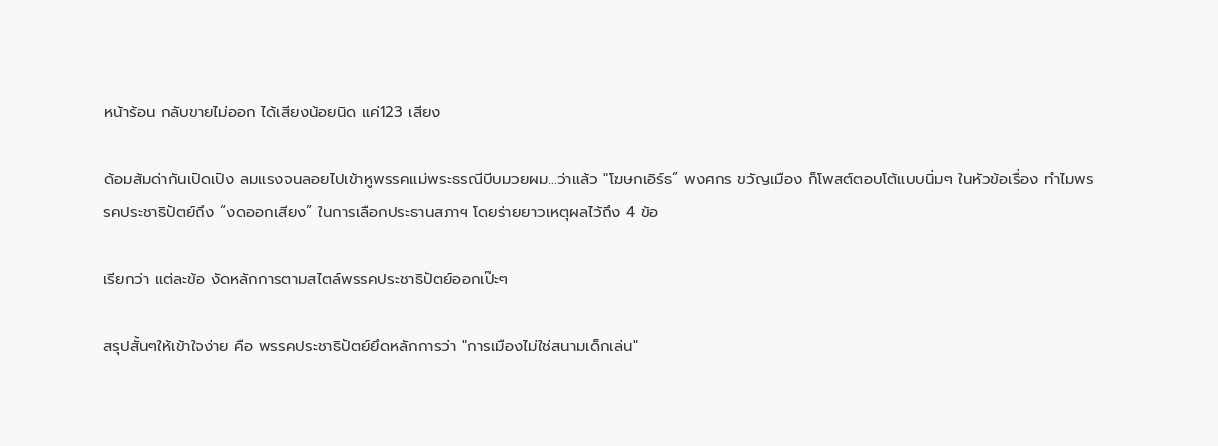หน้าร้อน กลับขายไม่ออก ได้เสียงน้อยนิด แค่123 เสียง

ด้อมส้มด่ากันเปิดเปิง ลมแรงจนลอยไปเข้าหูพรรคแม่พระธรณีบีบมวยผม...ว่าแล้ว "โฆษกเอิร์ธ” พงศกร ขวัญเมือง ก็โพสต์ตอบโต้แบบนิ่มๆ ในหัวข้อเรื่อง ทำไมพรรคประชาธิปัตย์ถึง “งดออกเสียง” ในการเลือกประธานสภาฯ โดยร่ายยาวเหตุผลไว้ถึง 4 ข้อ

เรียกว่า แต่ละข้อ งัดหลักการตามสไตล์พรรคประชาธิปัตย์ออกเป๊ะๆ

สรุปสั้นๆให้เข้าใจง่าย คือ พรรคประชาธิปัตย์ยึดหลักการว่า "การเมืองไม่ใช่สนามเด็กเล่น"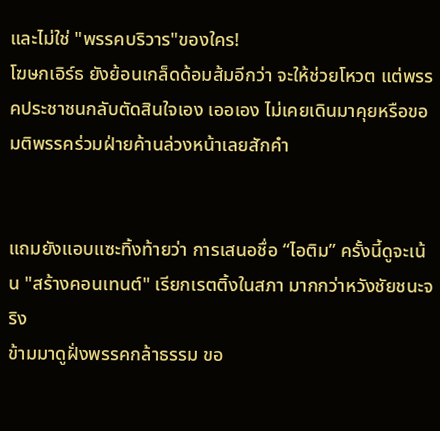และไม่ใช่ "พรรคบริวาร"ของใคร!
โฆษกเอิร์ธ ยังย้อนเกล็ดด้อมส้มอีกว่า จะให้ช่วยโหวต แต่พรรคประชาชนกลับตัดสินใจเอง เออเอง ไม่เคยเดินมาคุยหรือขอมติพรรคร่วมฝ่ายค้านล่วงหน้าเลยสักคำ


แถมยังแอบแซะทิ้งท้ายว่า การเสนอชื่อ “ไอติม” ครั้งนี้ดูจะเน้น "สร้างคอนเทนต์" เรียกเรตติ้งในสภา มากกว่าหวังชัยชนะจริง
ข้ามมาดูฝั่งพรรคกล้าธรรม ขอ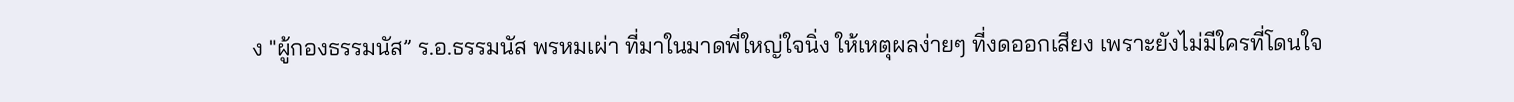ง "ผู้กองธรรมนัส” ร.อ.ธรรมนัส พรหมเผ่า ที่มาในมาดพี่ใหญ่ใจนิ่ง ให้เหตุผลง่ายๆ ที่งดออกเสียง เพราะยังไม่มีใครที่โดนใจ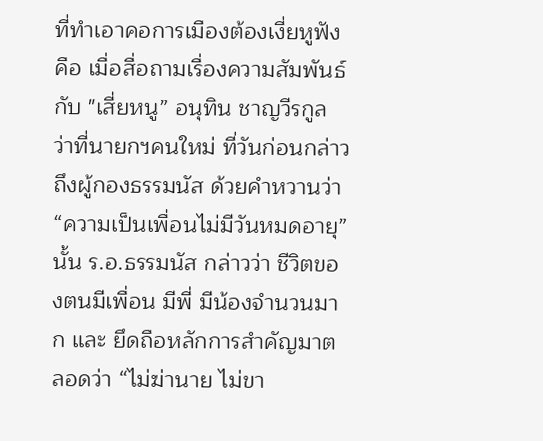ที่ทำเอาคอการเมืองต้องเงี่ยหูฟังคือ เมื่อสื่อถามเรื่องความสัมพันธ์กับ "เสี่ยหนู” อนุทิน ชาญวีรกูล ว่าที่นายกฯคนใหม่ ที่วันก่อนกล่าวถึงผู้กองธรรมนัส ด้วยคำหวานว่า “ความเป็นเพื่อนไม่มีวันหมดอายุ” นั้น ร.อ.ธรรมนัส กล่าวว่า ชีวิตของตนมีเพื่อน มีพี่ มีน้องจำนวนมาก และ ยึดถือหลักการสำคัญมาตลอดว่า “ไม่ฆ่านาย ไม่ขา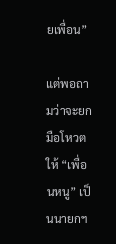ยเพื่อน”

แต่พอถามว่าจะยกมือโหวตให้ “เพื่อนหนู” เป็นนายกฯ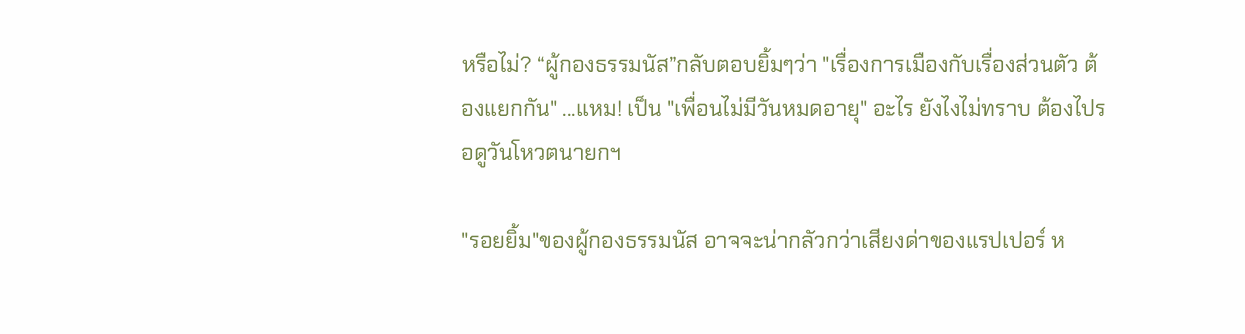หรือไม่? “ผู้กองธรรมนัส”กลับตอบยิ้มๆว่า "เรื่องการเมืองกับเรื่องส่วนตัว ต้องแยกกัน" ...แหม! เป็น "เพื่อนไม่มีวันหมดอายุ" อะไร ยังไงไม่ทราบ ต้องไปรอดูวันโหวตนายกฯ

"รอยยิ้ม"ของผู้กองธรรมนัส อาจจะน่ากลัวกว่าเสียงด่าของแรปเปอร์ ห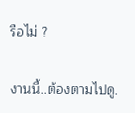รือไม่ ?

งานนี้..ต้องตามไปดู.